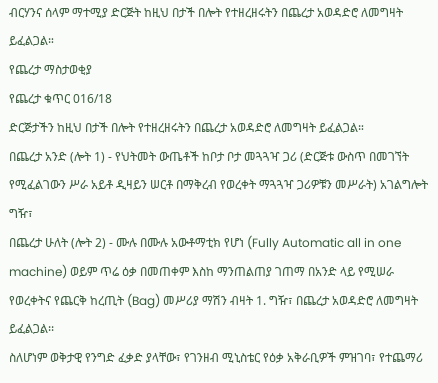ብርሃንና ሰላም ማተሚያ ድርጅት ከዚህ በታች በሎት የተዘረዘሩትን በጨረታ አወዳድሮ ለመግዛት ይፈልጋል።
የጨረታ ማስታወቂያ
የጨረታ ቁጥር 016/18
ድርጅታችን ከዚህ በታች በሎት የተዘረዘሩትን በጨረታ አወዳድሮ ለመግዛት ይፈልጋል።
በጨረታ አንድ (ሎት 1) - የህትመት ውጤቶች ከቦታ ቦታ መጓጓዣ ጋሪ (ድርጅቱ ውስጥ በመገኘት የሚፈልገውን ሥራ አይቶ ዲዛይን ሠርቶ በማቅረብ የወረቀት ማጓጓዣ ጋሪዎቹን መሥራት) አገልግሎት ግዥ፣
በጨረታ ሁለት (ሎት 2) - ሙሉ በሙሉ አውቶማቲክ የሆነ (Fully Automatic all in one machine) ወይም ጥሬ ዕቃ በመጠቀም እስከ ማንጠልጠያ ገጠማ በአንድ ላይ የሚሠራ የወረቀትና የጨርቅ ከረጢት (Bag) መሥሪያ ማሽን ብዛት 1. ግዥ፣ በጨረታ አወዳድሮ ለመግዛት ይፈልጋል፡፡
ስለሆነም ወቅታዊ የንግድ ፈቃድ ያላቸው፣ የገንዘብ ሚኒስቴር የዕቃ አቅራቢዎች ምዝገባ፣ የተጨማሪ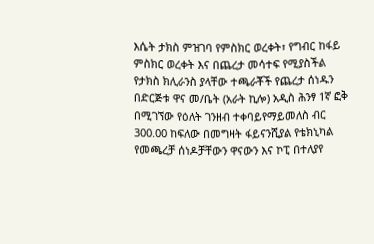እሴት ታክስ ምዝገባ የምስክር ወረቀት፣ የግብር ከፋይ ምስክር ወረቀት እና በጨረታ መሳተፍ የሚያስችል የታክስ ክሊራንስ ያላቸው ተጫራቾች የጨረታ ሰነዱን በድርጅቱ ዋና መ/ቤት (አራት ኪሎ) አዲስ ሕንፃ 1ኛ ፎቅ በሚገኘው የዕለት ገንዘብ ተቀባይየማይመለስ ብር 300.00 ከፍለው በመግዛት ፋይናንሺያል የቴክኒካል የመጫረቻ ሰነዶቻቸውን ዋናውን እና ኮፒ በተለያየ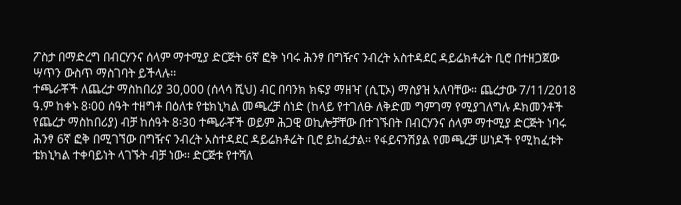ፖስታ በማድረግ በብርሃንና ሰላም ማተሚያ ድርጅት 6ኛ ፎቅ ነባሩ ሕንፃ በግዥና ንብረት አስተዳደር ዳይሬክቶሬት ቢሮ በተዘጋጀው ሣጥን ውስጥ ማስገባት ይችላሉ፡፡
ተጫራቾች ለጨረታ ማስከበሪያ 30,000 (ሰላሳ ሺህ) ብር በባንክ ክፍያ ማዘዣ (ሲፒኦ) ማስያዝ አለባቸው። ጨረታው 7/11/2018 ዓ.ም ከቀኑ 8፡00 ሰዓት ተዘግቶ በዕለቱ የቴክኒካል መጫረቻ ሰነድ (ከላይ የተገለፁ ለቅድመ ግምገማ የሚያገለግሉ ዶክመንቶች የጨረታ ማስከበሪያ) ብቻ ከሰዓት 8፡30 ተጫራቾች ወይም ሕጋዊ ወኪሎቻቸው በተገኙበት በብርሃንና ሰላም ማተሚያ ድርጅት ነባሩ ሕንፃ 6ኛ ፎቅ በሚገኘው በግዥና ንብረት አስተዳደር ዳይሬክቶሬት ቢሮ ይከፈታል፡፡ የፋይናንሽያል የመጫረቻ ሠነዶች የሚከፈቱት ቴክኒካል ተቀባይነት ላገኙት ብቻ ነው፡፡ ድርጅቱ የተሻለ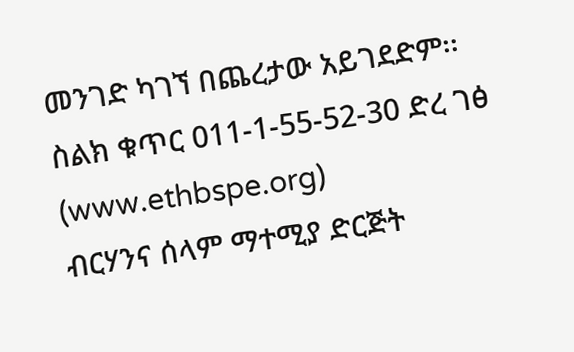መንገድ ካገኘ በጨረታው አይገደድም፡፡
ስልክ ቁጥር 011-1-55-52-30 ድረ ገፅ (www.ethbspe.org)
ብርሃንና ሰላም ማተሚያ ድርጅት